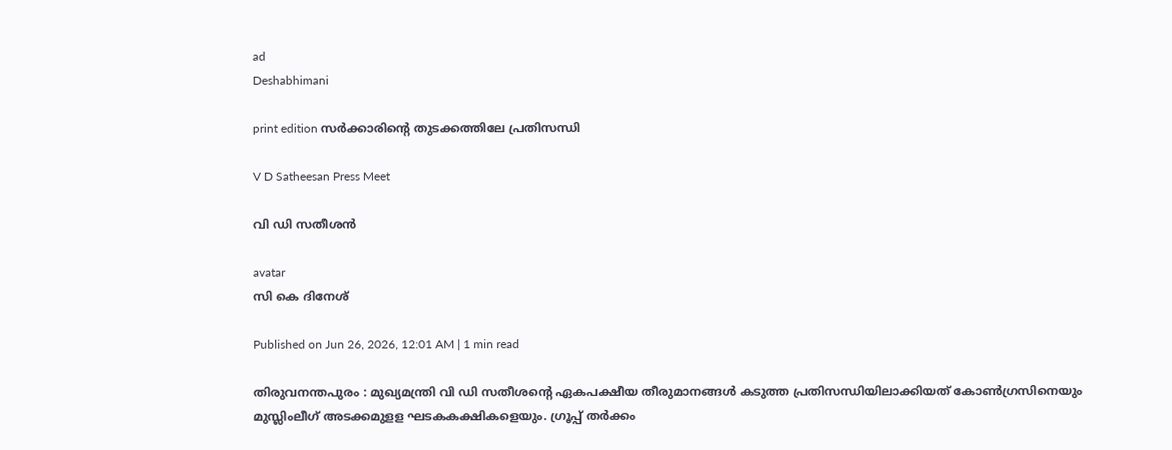ad
Deshabhimani

print edition സർക്കാരിന്റെ തുടക്കത്തിലേ പ്രതിസന്ധി

V D Satheesan Press Meet

വി ഡി സതീശൻ

avatar
സി കെ ദിനേശ്‌

Published on Jun 26, 2026, 12:01 AM | 1 min read

തിരുവനന്തപുരം : മുഖ്യമന്ത്രി വി ഡി സതീശന്റെ ഏകപക്ഷീയ തീരുമാനങ്ങൾ കടുത്ത പ്രതിസന്ധിയിലാക്കിയത്‌ കോൺഗ്രസിനെയും മുസ്ലിംലീഗ്‌ അടക്കമുളള ഘടകകക്ഷികളെയും. ഗ്രൂപ്പ്‌ തർക്കം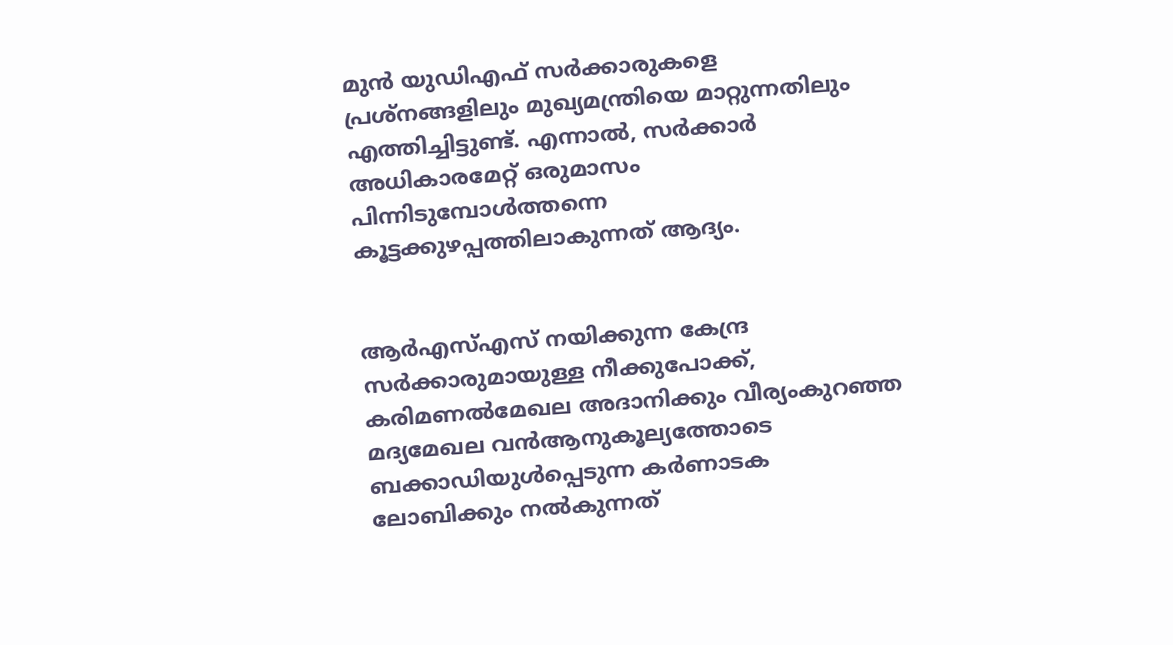മുൻ യുഡിഎഫ്‌ സർക്കാരുകളെ പ്രശ്‌നങ്ങളിലും മുഖ്യമന്ത്രിയെ മാറ്റുന്നതിലും എത്തിച്ചിട്ടുണ്ട്‌. എന്നാൽ, സർക്കാർ അധികാരമേറ്റ്‌ ഒരുമാസം പിന്നിടുമ്പോൾത്തന്നെ കൂട്ടക്കുഴപ്പത്തിലാകുന്നത്‌ ആദ്യം.


ആർഎസ്‌എസ്‌ നയിക്കുന്ന കേന്ദ്ര സർക്കാരുമായുള്ള നീക്കുപോക്ക്‌, കരിമണൽമേഖല അദാനിക്കും വീര്യംകുറഞ്ഞ മദ്യമേഖല വൻആനുകൂല്യത്തോടെ ബക്കാഡിയുൾപ്പെടുന്ന കർണാടക ലോബിക്കും നൽകുന്നത്‌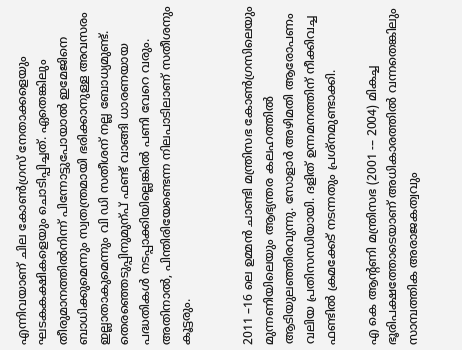എന്നിവയാണ്‌ ചില കോൺഗ്രസ്‌ നേതാക്കളെയും ഘടകകക്ഷികളെയും ചൊടിപ്പിച്ചത്‌. ഏതെങ്കിലും തീരുമാനത്തിൽനിന്ന്‌ പിന്നോട്ടുപോയാൽ ഇമേജിനെ ബാധിക്കുമെന്നും സ്വതന്ത്രമായി ഭരിക്കാനുള്ള അവസരം ഇല്ലാതാകുമെന്നും വി ഡി സതീശന്‌ നല്ല ബോധ്യമുണ്ട്‌. തെരഞ്ഞെടുപ്പിനുമുന്പ്‌ ഫണ്ട്‌ വാങ്ങി ധാരണയായ പദ്ധതികൾ നടപ്പാക്കിയില്ലെങ്കിൽ പണി വേറെ വരും. അതിനാൽ, പിന്തിരിയേണ്ടെന്ന നിലപാടിലാണ്‌ സതീശനും കൂട്ടരും.


2011 –16 ലെ ഉമ്മൻ ചാണ്ടി മന്ത്രിസഭ കോൺഗ്രസിലെയും മുന്നണിയിലെയും ആഭ്യന്തര കലഹത്തിൽ ആടിയുലഞ്ഞിരവുന്നു. സോളാർ അഴിമതി ആരോപണം വലിയ പ്രതിസന്ധിയായി. ദളിത് ഉന്നമനത്തിന്‌ നീക്കിവച്ച ഫണ്ടിൽ ക്രമക്കേട്‌ നടന്നതും പ്രശ്നമുണ്ടാക്കി.

എ കെ ആന്റണി മന്ത്രിസഭ (2001 -– 2004) മികച്ച ഭൂരിപക്ഷത്തോടെയാണ്‌ അധികാരത്തിൽ വന്നതെങ്കിലും സാമ്പത്തിക അരാജകത്വവും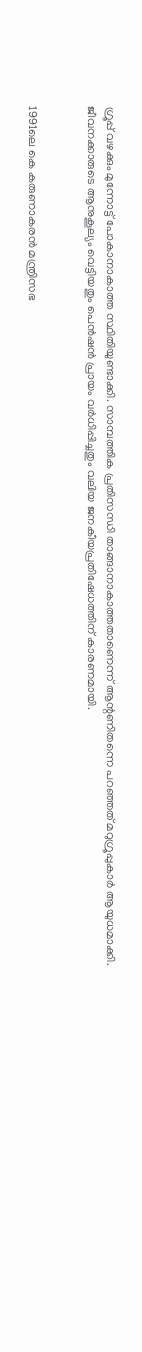ഗ്രൂപ്പ് വഴക്കും മുന്നോട്ട്‌ പോകാനാകാത്ത സ്ഥിതിയുണ്ടാക്കി. സാമ്പത്തിക പ്രതിസന്ധി താങ്ങാനാകാത്തതാണെന്ന്‌ ആന്റണിതന്നെ പറഞ്ഞത്‌ മറുഗ്രൂപ്പുകാർ ആയുധമാക്കി. ജീവനക്കാരുടെ ആനുകൂല്യം വെട്ടിയതും പെൻഷൻ പ്രായം വർധിപ്പിച്ചതും വലിയ ജനകീയപ്രതിഷേധത്തിന്‌ കാരണമായി.


1991ലെ കെ കരുണാകരൻ മന്ത്രിസഭ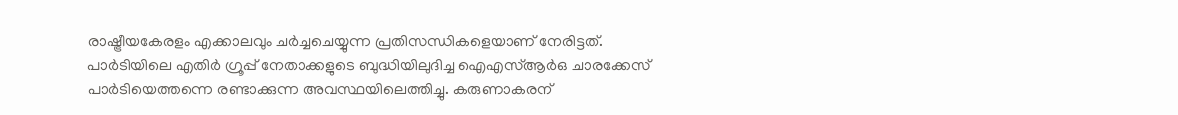രാഷ്ട്രീയകേരളം എക്കാലവും ചർച്ചചെയ്യുന്ന പ്രതിസന്ധികളെയാണ് നേരിട്ടത്‌. പാർടിയിലെ എതിർ ഗ്രൂപ്പ്‌ നേതാക്കളുടെ ബുദ്ധിയിലുദിച്ച ഐഎസ്‌ആർഒ ചാരക്കേസ്‌ പാർടിയെത്തന്നെ രണ്ടാക്കുന്ന അവസ്ഥയിലെത്തിച്ചു. കരുണാകരന്‌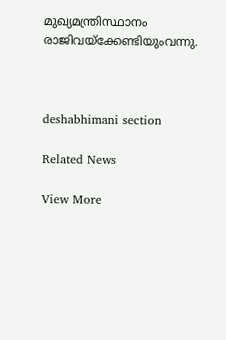മുഖ്യമന്ത്രിസ്ഥാനം രാജിവയ്‌ക്കേണ്ടിയുംവന്നു.



deshabhimani section

Related News

View More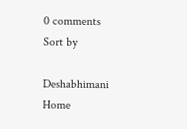0 comments
Sort by

Deshabhimani
Home